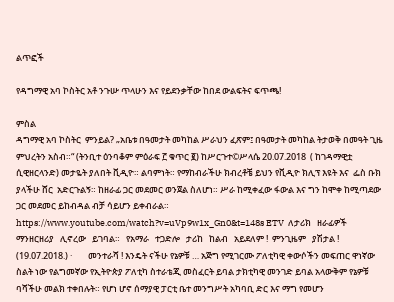ልጥፎች

የዳግማዊ አባ ኮስትር አቶ ንጉሡ ጥላሁን እና የይደንቃቸው ከበደ ውልፍትና ፍጥጫ!

ምስል
ዳግማዊ አባ ኮስትር  ምንይል? „አቤቱ በዓመታት መካከል ሥራህን ፈጽም፤ በዓመታት መካከል ትታወቅ በመዓት ጊዜ ምህረትን አስብ።“ (ትንቢተ ዕንባቆም ምዕራፍ ፫ ቁጥር ፪) ከሥርጉተ©ሥላሴ 20.07.2018  ( ከገዳማዊቷ ሲዊዘርላንድ) መታዬት ያለበት ቪዲዮ። ልባምነት። የማከብራችሁ ክብረቶቼ ይህን የቪዲዮ ክሊፕ እዩት እና  ፌስ ቡክ ያላችሁ ሸር  አድርጉልኝ። ከዘራፊ ጋር መደመር ወንጀል ስለሆነ። ሥራ ከሚቀፈው ፋውል እና ግን ከሞቀ ከሚጣደው ጋር መደመር ይከብዳል ብቻ ሳይሆን ይቀብራል።  https://www.youtube.com/watch?v=uVp9w1x_Gn0&t=148s ETV  ለታሪክ   ዘራፊዎች   ማንዘርዘሪያ   ሊኖረው   ይገባል።   የአማራ   ተጋድሎ   ታሪከ   ከልብ   አይደለም !  ምንጊዜም   ያሽታል ! (19.07.2018.) ·        መንተራሻ ! እንዴት ናችሁ የኔዎቹ … አጅግ የሚገርሙ ፖለቲካዊ ቀውሶችን መፍጠር ዋነኛው ስልት ነው የልግመኛው የኢትዮጵያ ፖለቲካ ስተራቴጂ መስፈርት ይባል ታክቲካዊ መንገድ ይባል አላውቅም የኔዎቹ ባሻችሁ መልክ ተቀበሉት። የሆነ ሆኖ ሰማያዊ ፓርቲ ቤተ መንግሥት አካባቢ ድር እና ማግ የመሆን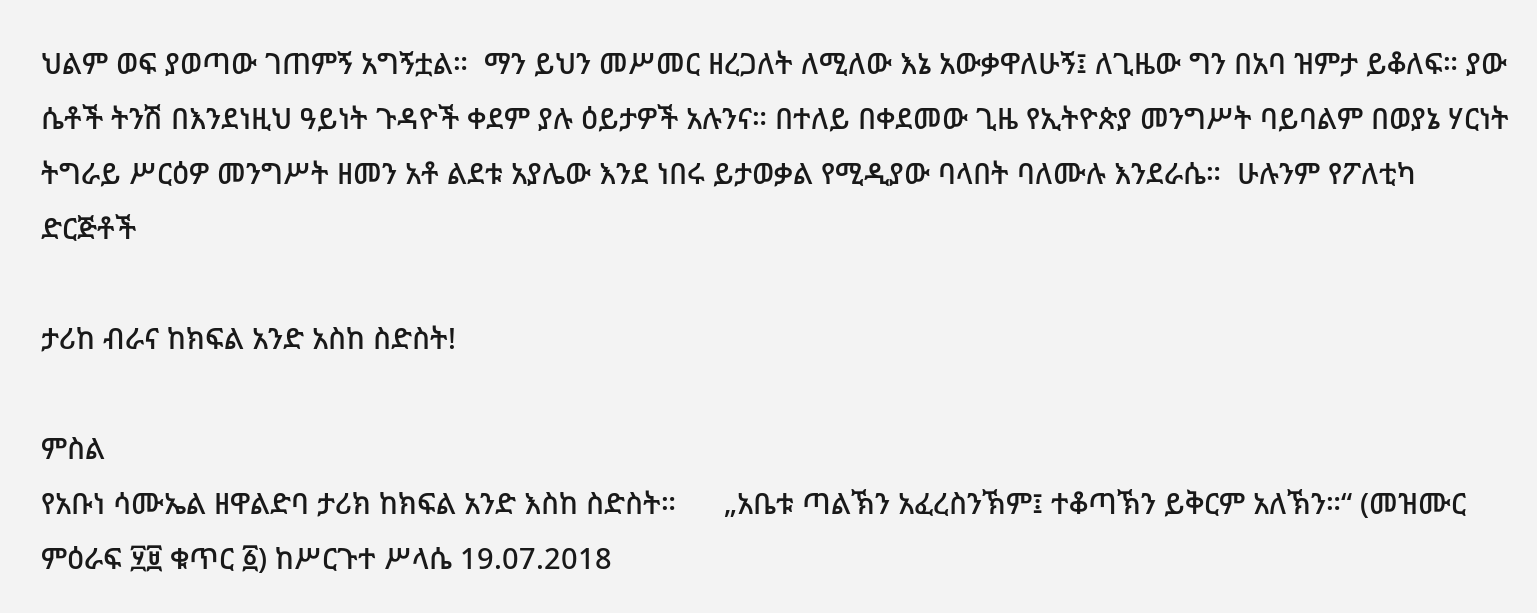ህልም ወፍ ያወጣው ገጠምኝ አግኝቷል።  ማን ይህን መሥመር ዘረጋለት ለሚለው እኔ አውቃዋለሁኝ፤ ለጊዜው ግን በአባ ዝምታ ይቆለፍ። ያው ሴቶች ትንሽ በእንደነዚህ ዓይነት ጉዳዮች ቀደም ያሉ ዕይታዎች አሉንና። በተለይ በቀደመው ጊዜ የኢትዮጵያ መንግሥት ባይባልም በወያኔ ሃርነት ትግራይ ሥርዕዎ መንግሥት ዘመን አቶ ልደቱ አያሌው እንደ ነበሩ ይታወቃል የሚዲያው ባላበት ባለሙሉ እንደራሴ።  ሁሉንም የፖለቲካ ድርጅቶች

ታሪከ ብራና ከክፍል አንድ አስከ ስድስት!

ምስል
የአቡነ ሳሙኤል ዘዋልድባ ታሪክ ከክፍል አንድ እስከ ስድስት።      „አቤቱ ጣልኽን አፈረስንኽም፤ ተቆጣኽን ይቅርም አለኽን።“ (መዝሙር ምዕራፍ ፶፱ ቁጥር ፩) ከሥርጉተ ሥላሴ 19.07.2018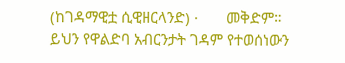(ከገዳማዊቷ ሲዊዘርላንድ) ·       መቅድም። ይህን የዋልድባ አብርንታት ገዳም የተወሰነውን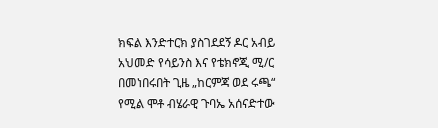ክፍል እንድተርክ ያስገደደኝ ዶር አብይ አህመድ የሳይንስ እና የቴክኖጂ ሚ/ር በመነበሩበት ጊዜ „ከርምጃ ወደ ሩጫ“ የሚል ሞቶ ብሄራዊ ጉባኤ አሰናድተው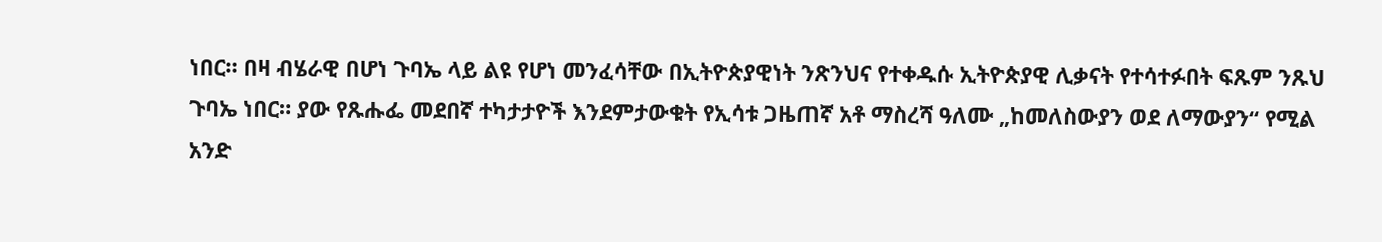ነበር። በዛ ብሄራዊ በሆነ ጉባኤ ላይ ልዩ የሆነ መንፈሳቸው በኢትዮጵያዊነት ንጽንህና የተቀዱሱ ኢትዮጵያዊ ሊቃናት የተሳተፉበት ፍጹም ንጹህ ጉባኤ ነበር። ያው የጹሑፌ መደበኛ ተካታታዮች እንደምታውቁት የኢሳቱ ጋዜጠኛ አቶ ማስረሻ ዓለሙ „ከመለስውያን ወደ ለማውያን“ የሚል አንድ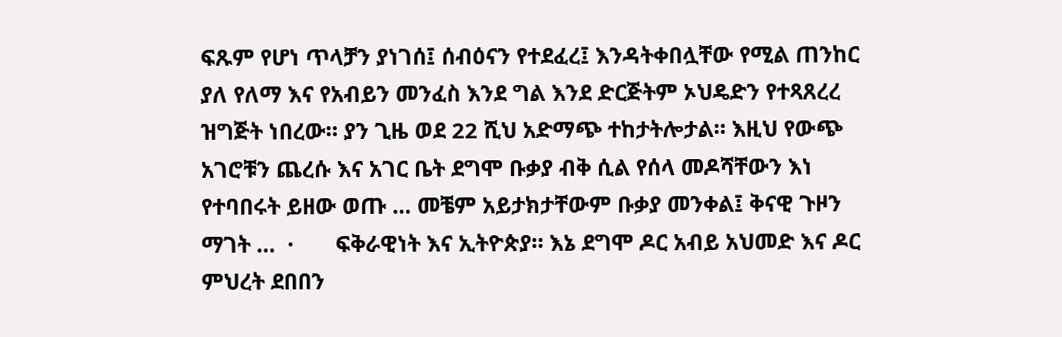ፍጹም የሆነ ጥላቻን ያነገሰ፤ ሰብዕናን የተደፈረ፤ እንዳትቀበሏቸው የሚል ጠንከር ያለ የለማ እና የአብይን መንፈስ እንደ ግል እንደ ድርጅትም ኦህዴድን የተጻጸረረ ዝግጅት ነበረው። ያን ጊዜ ወደ 22 ሺህ አድማጭ ተከታትሎታል። እዚህ የውጭ አገሮቹን ጨረሱ እና አገር ቤት ደግሞ ቡቃያ ብቅ ሲል የሰላ መዶሻቸውን እነ የተባበሩት ይዘው ወጡ … መቼም አይታክታቸውም ቡቃያ መንቀል፤ ቅናዊ ጉዞን ማገት …  ·       ፍቅራዊነት እና ኢትዮጵያ። እኔ ደግሞ ዶር አብይ አህመድ እና ዶር ምህረት ደበበን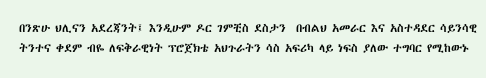በንጽሁ ህሊናን አደረጃንት፤ እንዲሁም ዶር ገምቺስ ደስታን  በብልህ አመራር እና አስተዳደር ሳይንሳዊ ትንተና ቀደም ብዬ ለፍቅራዊነት ፕሮጀክቴ አህጉራትን ሳስ አፍሪካ ላይ ነፍስ ያለው ተግባር የሚከውኑ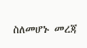ስለመሆኑ መረጃ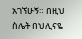አገኘሁኝ። በዚህ ስሌት በህሊናዬ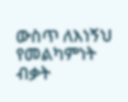ውስጥ ለእነኝህ የመልካምነት ብቃት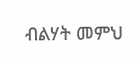ብልሃት መምህ